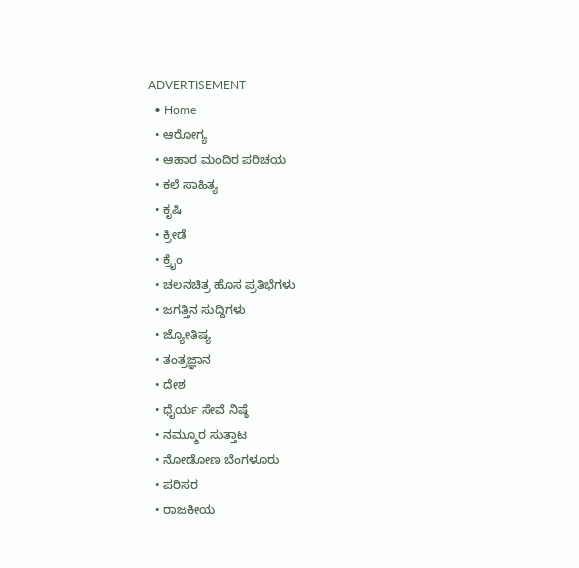ADVERTISEMENT
  • Home
  • ಆರೋಗ್ಯ
  • ಆಹಾರ ಮಂದಿರ ಪರಿಚಯ
  • ಕಲೆ ಸಾಹಿತ್ಯ
  • ಕೃಷಿ
  • ಕ್ರೀಡೆ
  • ಕ್ರೈಂ
  • ಚಲನಚಿತ್ರ ಹೊಸ ಪ್ರತಿಭೆಗಳು
  • ಜಗತ್ತಿನ ಸುದ್ದಿಗಳು
  • ಜ್ಯೋತಿಷ್ಯ
  • ತಂತ್ರಜ್ಞಾನ
  • ದೇಶ
  • ಧೈರ್ಯ ಸೇವೆ ನಿಷ್ಠೆ
  • ನಮ್ಮೂರ ಸುತ್ತಾಟ
  • ನೋಡೋಣ ಬೆಂಗಳೂರು
  • ಪರಿಸರ
  • ರಾಜಕೀಯ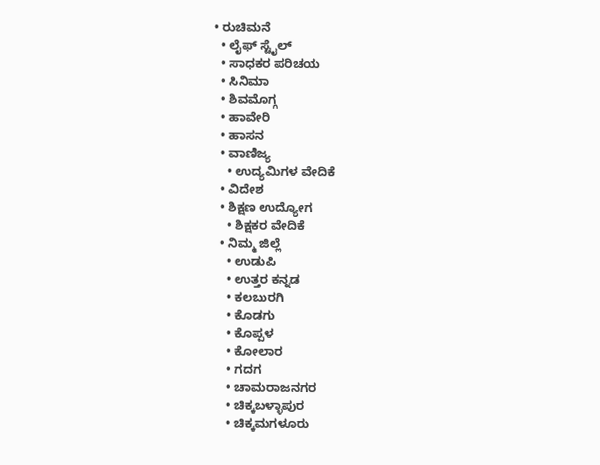• ರುಚಿಮನೆ
  • ಲೈಫ್ ಸ್ಟೈಲ್
  • ಸಾಧಕರ ಪರಿಚಯ
  • ಸಿನಿಮಾ
  • ಶಿವಮೊಗ್ಗ
  • ಹಾವೇರಿ
  • ಹಾಸನ
  • ವಾಣಿಜ್ಯ
    • ಉದ್ಯಮಿಗಳ ವೇದಿಕೆ
  • ವಿದೇಶ
  • ಶಿಕ್ಷಣ ಉದ್ಯೋಗ
    • ಶಿಕ್ಷಕರ ವೇದಿಕೆ
  • ನಿಮ್ಮ ಜಿಲ್ಲೆ
    • ಉಡುಪಿ
    • ಉತ್ತರ ಕನ್ನಡ
    • ಕಲಬುರಗಿ
    • ಕೊಡಗು
    • ಕೊಪ್ಪಳ
    • ಕೋಲಾರ
    • ಗದಗ
    • ಚಾಮರಾಜನಗರ
    • ಚಿಕ್ಕಬಳ್ಳಾಪುರ
    • ಚಿಕ್ಕಮಗಳೂರು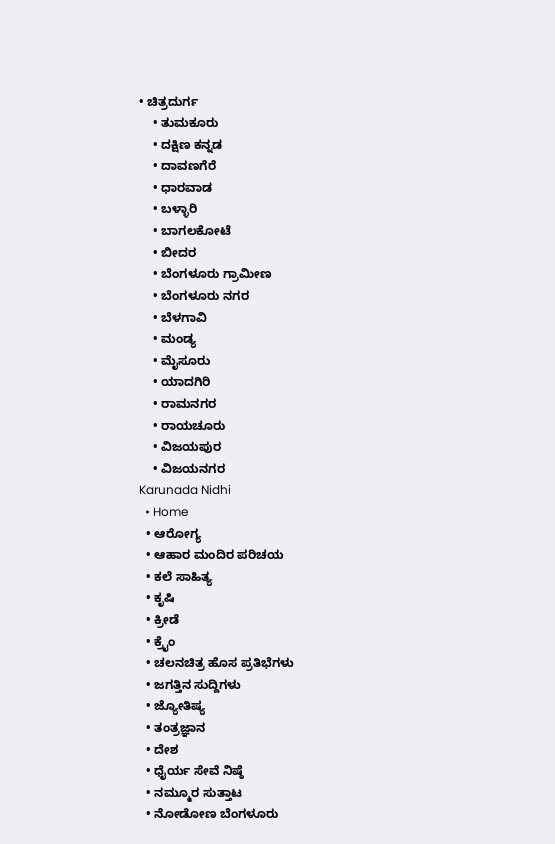• ಚಿತ್ರದುರ್ಗ
    • ತುಮಕೂರು
    • ದಕ್ಷಿಣ ಕನ್ನಡ
    • ದಾವಣಗೆರೆ
    • ಧಾರವಾಡ
    • ಬಳ್ಳಾರಿ
    • ಬಾಗಲಕೋಟೆ
    • ಬೀದರ
    • ಬೆಂಗಳೂರು ಗ್ರಾಮೀಣ
    • ಬೆಂಗಳೂರು ನಗರ
    • ಬೆಳಗಾವಿ
    • ಮಂಡ್ಯ
    • ಮೈಸೂರು
    • ಯಾದಗಿರಿ
    • ರಾಮನಗರ
    • ರಾಯಚೂರು
    • ವಿಜಯಪುರ
    • ವಿಜಯನಗರ
Karunada Nidhi
  • Home
  • ಆರೋಗ್ಯ
  • ಆಹಾರ ಮಂದಿರ ಪರಿಚಯ
  • ಕಲೆ ಸಾಹಿತ್ಯ
  • ಕೃಷಿ
  • ಕ್ರೀಡೆ
  • ಕ್ರೈಂ
  • ಚಲನಚಿತ್ರ ಹೊಸ ಪ್ರತಿಭೆಗಳು
  • ಜಗತ್ತಿನ ಸುದ್ದಿಗಳು
  • ಜ್ಯೋತಿಷ್ಯ
  • ತಂತ್ರಜ್ಞಾನ
  • ದೇಶ
  • ಧೈರ್ಯ ಸೇವೆ ನಿಷ್ಠೆ
  • ನಮ್ಮೂರ ಸುತ್ತಾಟ
  • ನೋಡೋಣ ಬೆಂಗಳೂರು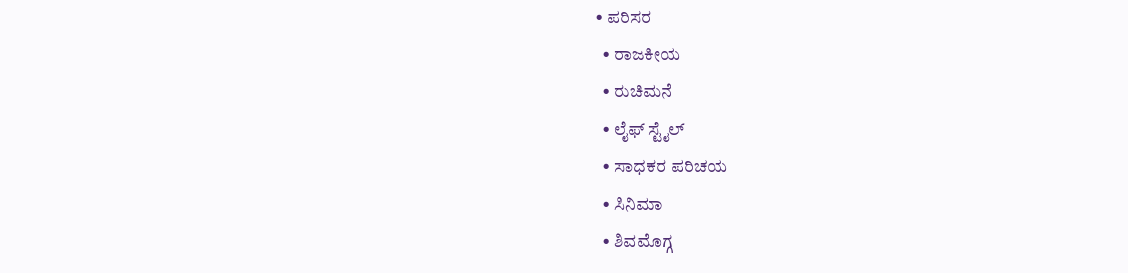• ಪರಿಸರ
  • ರಾಜಕೀಯ
  • ರುಚಿಮನೆ
  • ಲೈಫ್ ಸ್ಟೈಲ್
  • ಸಾಧಕರ ಪರಿಚಯ
  • ಸಿನಿಮಾ
  • ಶಿವಮೊಗ್ಗ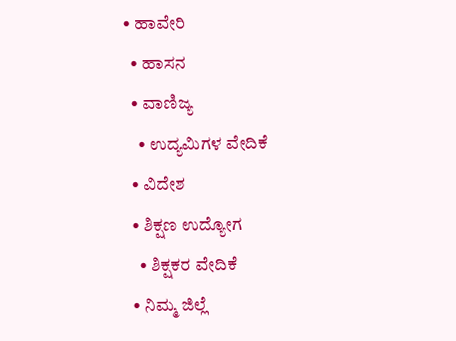• ಹಾವೇರಿ
  • ಹಾಸನ
  • ವಾಣಿಜ್ಯ
    • ಉದ್ಯಮಿಗಳ ವೇದಿಕೆ
  • ವಿದೇಶ
  • ಶಿಕ್ಷಣ ಉದ್ಯೋಗ
    • ಶಿಕ್ಷಕರ ವೇದಿಕೆ
  • ನಿಮ್ಮ ಜಿಲ್ಲೆ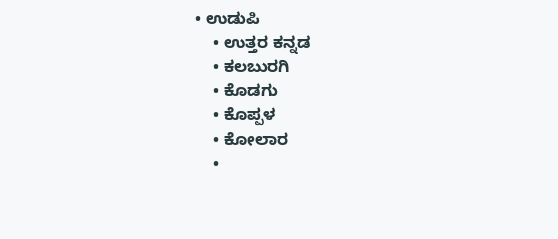• ಉಡುಪಿ
    • ಉತ್ತರ ಕನ್ನಡ
    • ಕಲಬುರಗಿ
    • ಕೊಡಗು
    • ಕೊಪ್ಪಳ
    • ಕೋಲಾರ
    •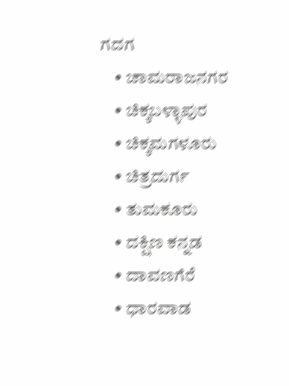ಗದಗ
    • ಚಾಮರಾಜನಗರ
    • ಚಿಕ್ಕಬಳ್ಳಾಪುರ
    • ಚಿಕ್ಕಮಗಳೂರು
    • ಚಿತ್ರದುರ್ಗ
    • ತುಮಕೂರು
    • ದಕ್ಷಿಣ ಕನ್ನಡ
    • ದಾವಣಗೆರೆ
    • ಧಾರವಾಡ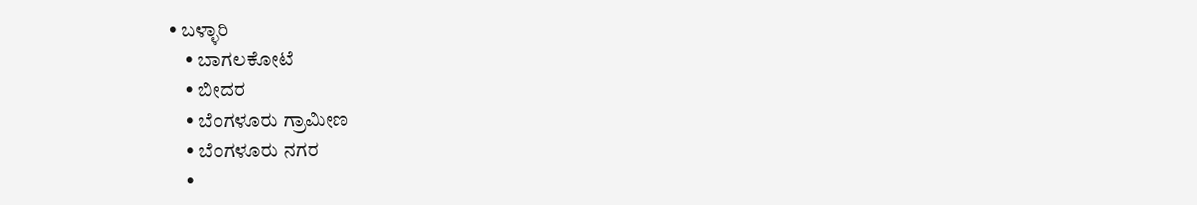• ಬಳ್ಳಾರಿ
    • ಬಾಗಲಕೋಟೆ
    • ಬೀದರ
    • ಬೆಂಗಳೂರು ಗ್ರಾಮೀಣ
    • ಬೆಂಗಳೂರು ನಗರ
    •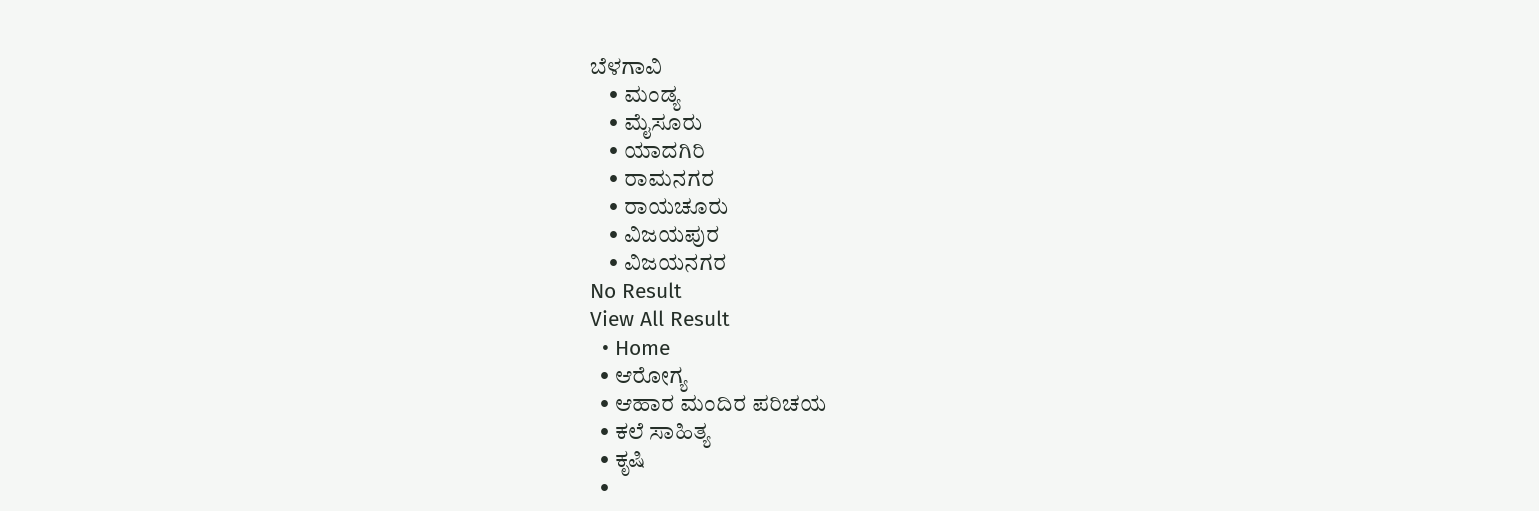ಬೆಳಗಾವಿ
    • ಮಂಡ್ಯ
    • ಮೈಸೂರು
    • ಯಾದಗಿರಿ
    • ರಾಮನಗರ
    • ರಾಯಚೂರು
    • ವಿಜಯಪುರ
    • ವಿಜಯನಗರ
No Result
View All Result
  • Home
  • ಆರೋಗ್ಯ
  • ಆಹಾರ ಮಂದಿರ ಪರಿಚಯ
  • ಕಲೆ ಸಾಹಿತ್ಯ
  • ಕೃಷಿ
  •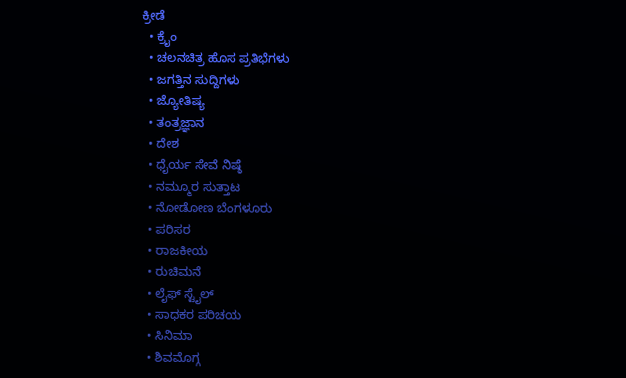ಕ್ರೀಡೆ
  • ಕ್ರೈಂ
  • ಚಲನಚಿತ್ರ ಹೊಸ ಪ್ರತಿಭೆಗಳು
  • ಜಗತ್ತಿನ ಸುದ್ದಿಗಳು
  • ಜ್ಯೋತಿಷ್ಯ
  • ತಂತ್ರಜ್ಞಾನ
  • ದೇಶ
  • ಧೈರ್ಯ ಸೇವೆ ನಿಷ್ಠೆ
  • ನಮ್ಮೂರ ಸುತ್ತಾಟ
  • ನೋಡೋಣ ಬೆಂಗಳೂರು
  • ಪರಿಸರ
  • ರಾಜಕೀಯ
  • ರುಚಿಮನೆ
  • ಲೈಫ್ ಸ್ಟೈಲ್
  • ಸಾಧಕರ ಪರಿಚಯ
  • ಸಿನಿಮಾ
  • ಶಿವಮೊಗ್ಗ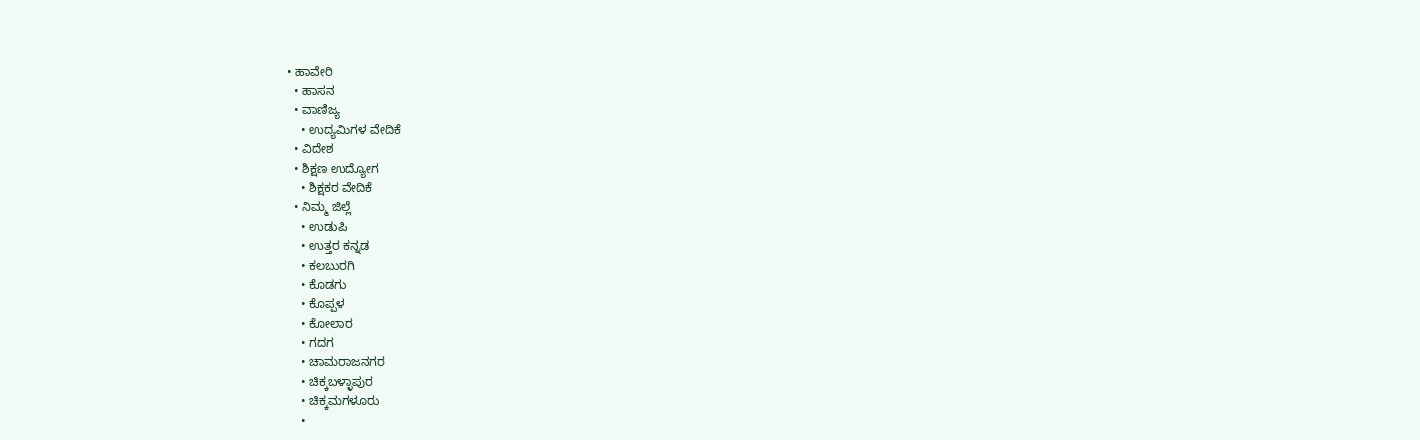• ಹಾವೇರಿ
  • ಹಾಸನ
  • ವಾಣಿಜ್ಯ
    • ಉದ್ಯಮಿಗಳ ವೇದಿಕೆ
  • ವಿದೇಶ
  • ಶಿಕ್ಷಣ ಉದ್ಯೋಗ
    • ಶಿಕ್ಷಕರ ವೇದಿಕೆ
  • ನಿಮ್ಮ ಜಿಲ್ಲೆ
    • ಉಡುಪಿ
    • ಉತ್ತರ ಕನ್ನಡ
    • ಕಲಬುರಗಿ
    • ಕೊಡಗು
    • ಕೊಪ್ಪಳ
    • ಕೋಲಾರ
    • ಗದಗ
    • ಚಾಮರಾಜನಗರ
    • ಚಿಕ್ಕಬಳ್ಳಾಪುರ
    • ಚಿಕ್ಕಮಗಳೂರು
    •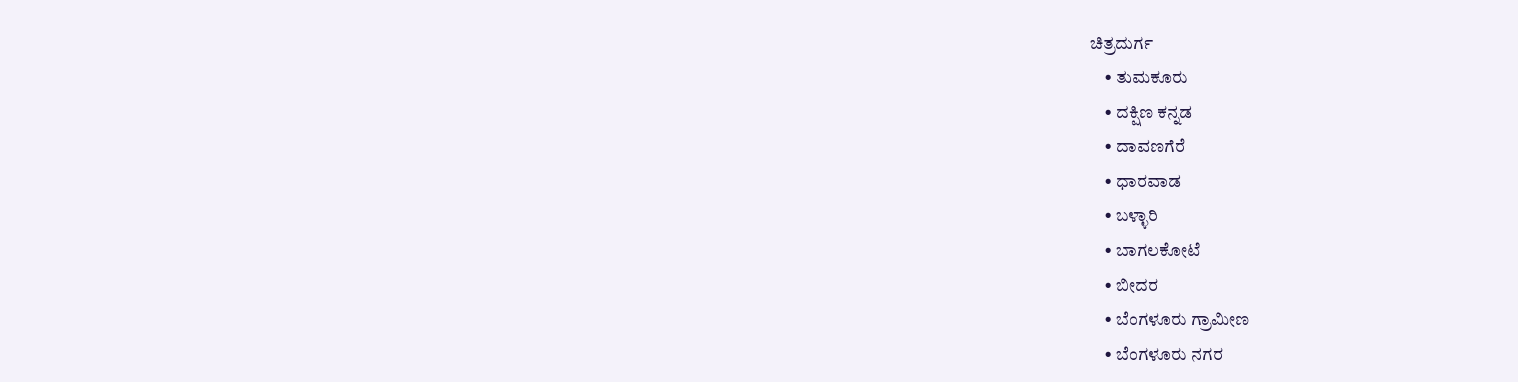ಚಿತ್ರದುರ್ಗ
    • ತುಮಕೂರು
    • ದಕ್ಷಿಣ ಕನ್ನಡ
    • ದಾವಣಗೆರೆ
    • ಧಾರವಾಡ
    • ಬಳ್ಳಾರಿ
    • ಬಾಗಲಕೋಟೆ
    • ಬೀದರ
    • ಬೆಂಗಳೂರು ಗ್ರಾಮೀಣ
    • ಬೆಂಗಳೂರು ನಗರ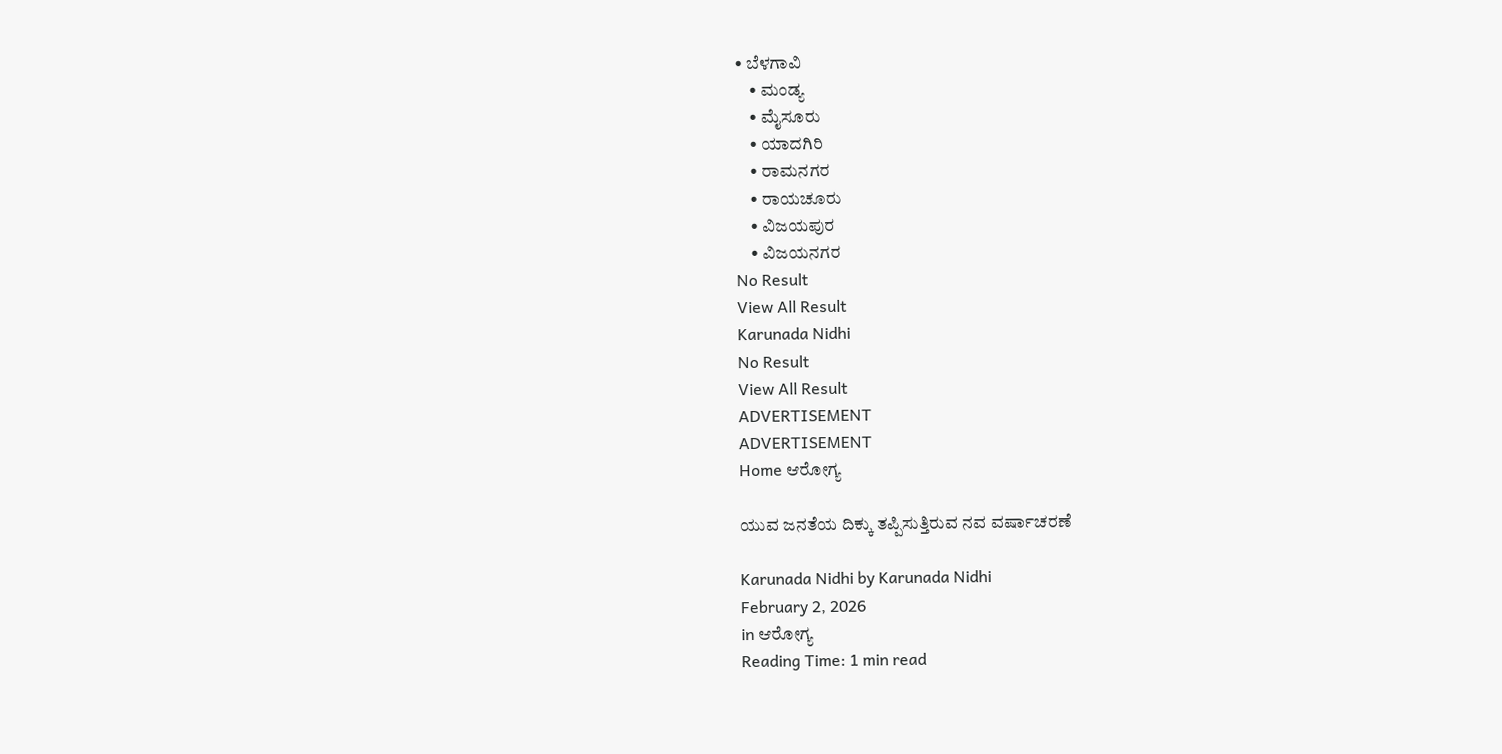• ಬೆಳಗಾವಿ
    • ಮಂಡ್ಯ
    • ಮೈಸೂರು
    • ಯಾದಗಿರಿ
    • ರಾಮನಗರ
    • ರಾಯಚೂರು
    • ವಿಜಯಪುರ
    • ವಿಜಯನಗರ
No Result
View All Result
Karunada Nidhi
No Result
View All Result
ADVERTISEMENT
ADVERTISEMENT
Home ಆರೋಗ್ಯ

ಯುವ ಜನತೆಯ ದಿಕ್ಕು ತಪ್ಪಿಸುತ್ತಿರುವ ನವ ವರ್ಷಾಚರಣೆ

Karunada Nidhi by Karunada Nidhi
February 2, 2026
in ಆರೋಗ್ಯ
Reading Time: 1 min read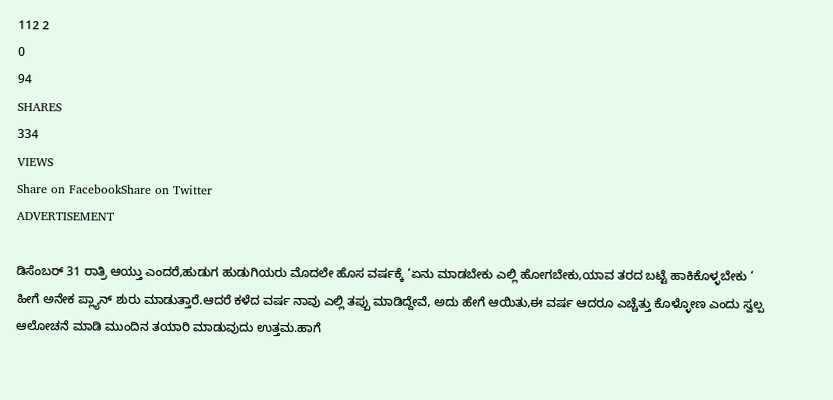112 2
0
94
SHARES
334
VIEWS
Share on FacebookShare on Twitter
ADVERTISEMENT

ಡಿಸೆಂಬರ್ 31 ರಾತ್ರಿ ಆಯ್ತು ಎಂದರೆ,ಹುಡುಗ ಹುಡುಗಿಯರು ಮೊದಲೇ ಹೊಸ ವರ್ಷಕ್ಕೆ ‘ಏನು ಮಾಡಬೇಕು ಎಲ್ಲಿ ಹೋಗಬೇಕು,ಯಾವ ತರದ ಬಟ್ಟೆ ಹಾಕಿಕೊಳ್ಳಬೇಕು ‘ ಹೀಗೆ ಅನೇಕ ಪ್ಲ್ಯಾನ್ ಶುರು ಮಾಡುತ್ತಾರೆ.ಆದರೆ ಕಳೆದ ವರ್ಷ ನಾವು ಎಲ್ಲಿ ತಪ್ಪು ಮಾಡಿದ್ದೇವೆ, ಅದು ಹೇಗೆ ಆಯಿತು,ಈ ವರ್ಷ ಆದರೂ ಎಚ್ಚೆತ್ತು ಕೊಳ್ಳೋಣ ಎಂದು ಸ್ವಲ್ಪ ಆಲೋಚನೆ ಮಾಡಿ ಮುಂದಿನ ತಯಾರಿ ಮಾಡುವುದು ಉತ್ತಮ.ಹಾಗೆ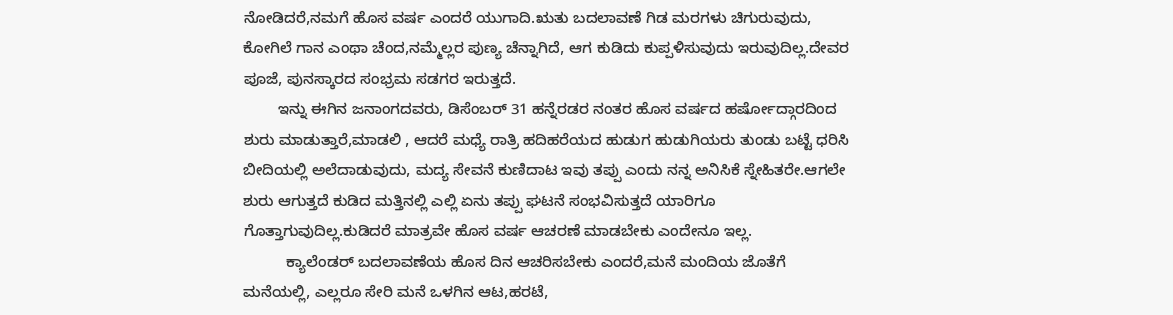ನೋಡಿದರೆ,ನಮಗೆ ಹೊಸ ವರ್ಷ ಎಂದರೆ ಯುಗಾದಿ.ಋತು ಬದಲಾವಣೆ ಗಿಡ ಮರಗಳು ಚಿಗುರುವುದು, ಕೋಗಿಲೆ ಗಾನ ಎಂಥಾ ಚೆಂದ,ನಮ್ಮೆಲ್ಲರ ಪುಣ್ಯ ಚೆನ್ನಾಗಿದೆ, ಆಗ ಕುಡಿದು ಕುಪ್ಪಳಿಸುವುದು ಇರುವುದಿಲ್ಲ.ದೇವರ ಪೂಜೆ, ಪುನಸ್ಕಾರದ ಸಂಭ್ರಮ ಸಡಗರ ಇರುತ್ತದೆ.
        ಇನ್ನು ಈಗಿನ ಜನಾಂಗದವರು, ಡಿಸೆಂಬರ್ 31 ಹನ್ನೆರಡರ ನಂತರ ಹೊಸ ವರ್ಷದ ಹರ್ಷೋದ್ಗಾರದಿಂದ ಶುರು ಮಾಡುತ್ತಾರೆ,ಮಾಡಲಿ , ಆದರೆ ಮಧ್ಯೆ ರಾತ್ರಿ ಹದಿಹರೆಯದ ಹುಡುಗ ಹುಡುಗಿಯರು ತುಂಡು ಬಟ್ಟೆ ಧರಿಸಿ ಬೀದಿಯಲ್ಲಿ ಅಲೆದಾಡುವುದು, ಮದ್ಯ ಸೇವನೆ ಕುಣಿದಾಟ ಇವು ತಪ್ಪು ಎಂದು ನನ್ನ ಅನಿಸಿಕೆ ಸ್ನೇಹಿತರೇ.ಆಗಲೇ ಶುರು ಆಗುತ್ತದೆ ಕುಡಿದ ಮತ್ತಿನಲ್ಲಿ ಎಲ್ಲಿ ಏನು ತಪ್ಪು ಘಟನೆ ಸಂಭವಿಸುತ್ತದೆ ಯಾರಿಗೂ ಗೊತ್ತಾಗುವುದಿಲ್ಲ.ಕುಡಿದರೆ ಮಾತ್ರವೇ ಹೊಸ ವರ್ಷ ಆಚರಣೆ ಮಾಡಬೇಕು ಎಂದೇನೂ ಇಲ್ಲ.
          ಕ್ಯಾಲೆಂಡರ್ ಬದಲಾವಣೆಯ ಹೊಸ ದಿನ ಆಚರಿಸಬೇಕು ಎಂದರೆ,ಮನೆ ಮಂದಿಯ ಜೊತೆಗೆ ಮನೆಯಲ್ಲಿ, ಎಲ್ಲರೂ ಸೇರಿ ಮನೆ ಒಳಗಿನ ಆಟ,ಹರಟೆ,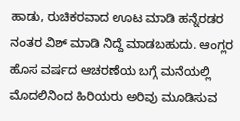ಹಾಡು, ರುಚಿಕರವಾದ ಊಟ ಮಾಡಿ ಹನ್ನೆರಡರ ನಂತರ ವಿಶ್ ಮಾಡಿ ನಿದ್ದೆ ಮಾಡಬಹುದು. ಆಂಗ್ಲರ ಹೊಸ ವರ್ಷದ ಆಚರಣೆಯ ಬಗ್ಗೆ ಮನೆಯಲ್ಲಿ ಮೊದಲಿನಿಂದ ಹಿರಿಯರು ಅರಿವು ಮೂಡಿಸುವ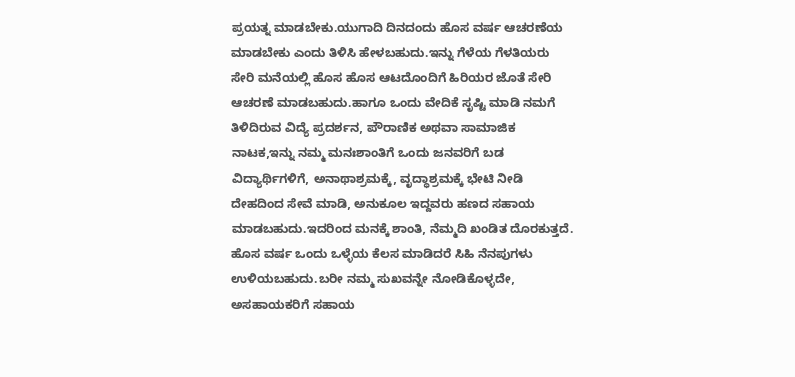ಪ್ರಯತ್ನ ಮಾಡಬೇಕು.ಯುಗಾದಿ ದಿನದಂದು ಹೊಸ ವರ್ಷ ಆಚರಣೆಯ ಮಾಡಬೇಕು ಎಂದು ತಿಳಿಸಿ ಹೇಳಬಹುದು.ಇನ್ನು ಗೆಳೆಯ ಗೆಳತಿಯರು ಸೇರಿ ಮನೆಯಲ್ಲಿ ಹೊಸ ಹೊಸ ಆಟದೊಂದಿಗೆ ಹಿರಿಯರ ಜೊತೆ ಸೇರಿ ಆಚರಣೆ ಮಾಡಬಹುದು.ಹಾಗೂ ಒಂದು ವೇದಿಕೆ ಸೃಷ್ಟಿ ಮಾಡಿ ನಮಗೆ ತಿಳಿದಿರುವ ವಿದ್ಯೆ ಪ್ರದರ್ಶನ, ಪೌರಾಣಿಕ ಅಥವಾ ಸಾಮಾಜಿಕ ನಾಟಕ,ಇನ್ನು ನಮ್ಮ ಮನಃಶಾಂತಿಗೆ ಒಂದು ಜನವರಿಗೆ ಬಡ ವಿದ್ಯಾರ್ಥಿಗಳಿಗೆ, ಅನಾಥಾಶ್ರಮಕ್ಕೆ, ವೃದ್ಧಾಶ್ರಮಕ್ಕೆ ಭೇಟಿ ನೀಡಿ ದೇಹದಿಂದ ಸೇವೆ ಮಾಡಿ, ಅನುಕೂಲ ಇದ್ದವರು ಹಣದ ಸಹಾಯ ಮಾಡಬಹುದು.ಇದರಿಂದ ಮನಕ್ಕೆ ಶಾಂತಿ, ನೆಮ್ಮದಿ ಖಂಡಿತ ದೊರಕುತ್ತದೆ. ಹೊಸ ವರ್ಷ ಒಂದು ಒಳ್ಳೆಯ ಕೆಲಸ ಮಾಡಿದರೆ ಸಿಹಿ ನೆನಪುಗಳು ಉಳಿಯಬಹುದು.ಬರೀ ನಮ್ಮ ಸುಖವನ್ನೇ ನೋಡಿಕೊಳ್ಳದೇ, ಅಸಹಾಯಕರಿಗೆ ಸಹಾಯ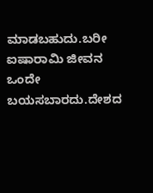ಮಾಡಬಹುದು.ಬರೀ ಐಷಾರಾಮಿ ಜೀವನ ಒಂದೇ ಬಯಸಬಾರದು.ದೇಶದ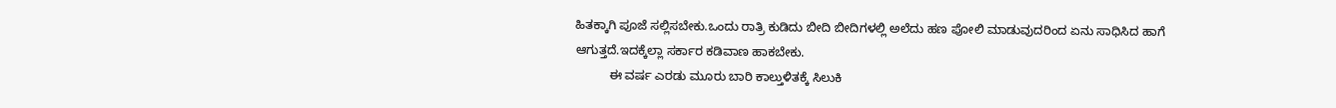ಹಿತಕ್ಕಾಗಿ ಪೂಜೆ ಸಲ್ಲಿಸಬೇಕು.ಒಂದು ರಾತ್ರಿ ಕುಡಿದು ಬೀದಿ ಬೀದಿಗಳಲ್ಲಿ ಅಲೆದು ಹಣ ಪೋಲಿ ಮಾಡುವುದರಿಂದ ಏನು ಸಾಧಿಸಿದ ಹಾಗೆ ಆಗುತ್ತದೆ.ಇದಕ್ಕೆಲ್ಲಾ ಸರ್ಕಾರ ಕಡಿವಾಣ ಹಾಕಬೇಕು.
          ಈ ವರ್ಷ ಎರಡು ಮೂರು ಬಾರಿ ಕಾಲ್ತುಳಿತಕ್ಕೆ ಸಿಲುಕಿ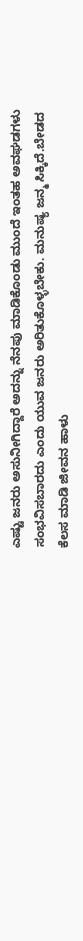ಎಷ್ಟು ಜನರು ಅಸುನೀಗಿದ್ದಾರೆ ಅದನ್ನು ನೆನಪು ಮಾಡಿಕೊಂಡು ಮುಂದೆ ಇಂತಹ ಅವಘಡಗಳು ಸಂಭವಿಸಬಾರದು ಎಂದು ಯುವ ಜನರು ಅರಿತುಕೊಳ್ಳಬೇಕು. ಮನುಷ್ಯ ಜನ್ಮ ಸಿಕ್ಕಿದೆ.ಬೇಡದ ಕೆಲಸ ಮಾಡಿ ಜೀವನ ಹಾಳು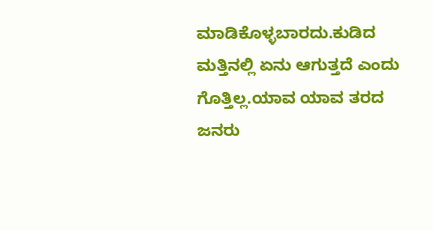ಮಾಡಿಕೊಳ್ಳಬಾರದು.ಕುಡಿದ ಮತ್ತಿನಲ್ಲಿ ಏನು ಆಗುತ್ತದೆ ಎಂದು ಗೊತ್ತಿಲ್ಲ.ಯಾವ ಯಾವ ತರದ ಜನರು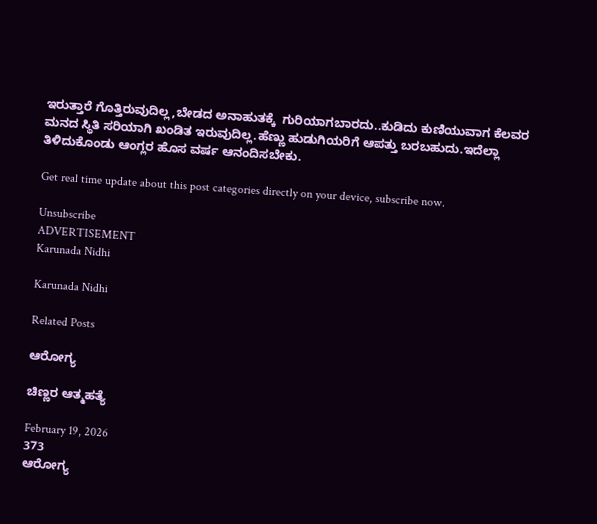ಇರುತ್ತಾರೆ ಗೊತ್ತಿರುವುದಿಲ್ಲ,ಬೇಡದ ಅನಾಹುತಕ್ಕೆ  ಗುರಿಯಾಗಬಾರದು..ಕುಡಿದು ಕುಣಿಯುವಾಗ ಕೆಲವರ ಮನದ ಸ್ಥಿತಿ ಸರಿಯಾಗಿ ಖಂಡಿತ ಇರುವುದಿಲ್ಲ.ಹೆಣ್ಣು ಹುಡುಗಿಯರಿಗೆ ಆಪತ್ತು ಬರಬಹುದು.ಇದೆಲ್ಲಾ ತಿಳಿದುಕೊಂಡು ಆಂಗ್ಲರ ಹೊಸ ವರ್ಷ ಆನಂದಿಸಬೇಕು.

Get real time update about this post categories directly on your device, subscribe now.

Unsubscribe
ADVERTISEMENT
Karunada Nidhi

Karunada Nidhi

Related Posts

ಆರೋಗ್ಯ

ಚಿಣ್ಣರ ಆತ್ಮಹತ್ಯೆ

February 19, 2026
373
ಆರೋಗ್ಯ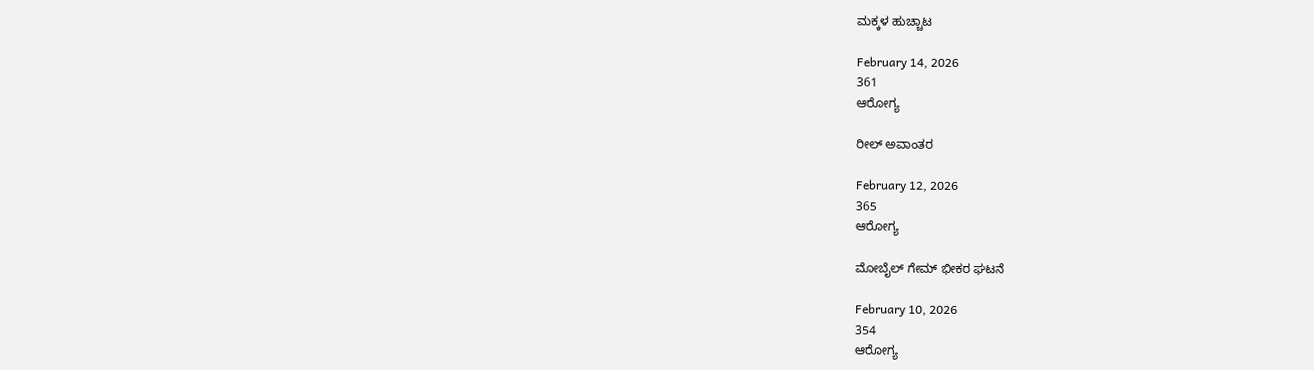ಮಕ್ಕಳ ಹುಚ್ಚಾಟ

February 14, 2026
361
ಆರೋಗ್ಯ

ರೀಲ್ ಅವಾಂತರ

February 12, 2026
365
ಆರೋಗ್ಯ

ಮೋಬೈಲ್ ಗೇಮ್ ಭೀಕರ ಘಟನೆ

February 10, 2026
354
ಆರೋಗ್ಯ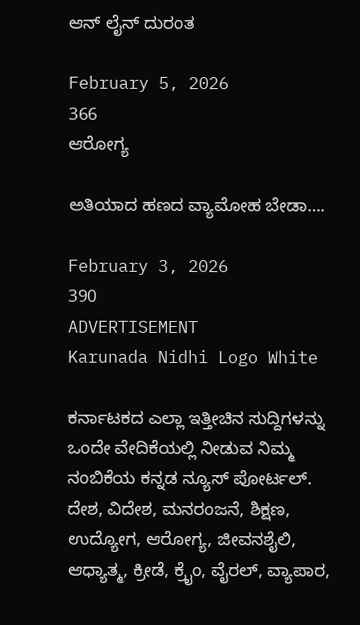ಆನ್ ಲೈನ್ ದುರಂತ

February 5, 2026
366
ಆರೋಗ್ಯ

ಅತಿಯಾದ ಹಣದ ವ್ಯಾಮೋಹ ಬೇಡಾ….

February 3, 2026
390
ADVERTISEMENT
Karunada Nidhi Logo White

ಕರ್ನಾಟಕದ ಎಲ್ಲಾ ಇತ್ತೀಚಿನ ಸುದ್ದಿಗಳನ್ನು ಒಂದೇ ವೇದಿಕೆಯಲ್ಲಿ ನೀಡುವ ನಿಮ್ಮ ನಂಬಿಕೆಯ ಕನ್ನಡ ನ್ಯೂಸ್ ಪೋರ್ಟಲ್. ದೇಶ, ವಿದೇಶ, ಮನರಂಜನೆ, ಶಿಕ್ಷಣ, ಉದ್ಯೋಗ, ಆರೋಗ್ಯ, ಜೀವನಶೈಲಿ, ಆಧ್ಯಾತ್ಮ, ಕ್ರೀಡೆ, ಕ್ರೈಂ, ವೈರಲ್, ವ್ಯಾಪಾರ,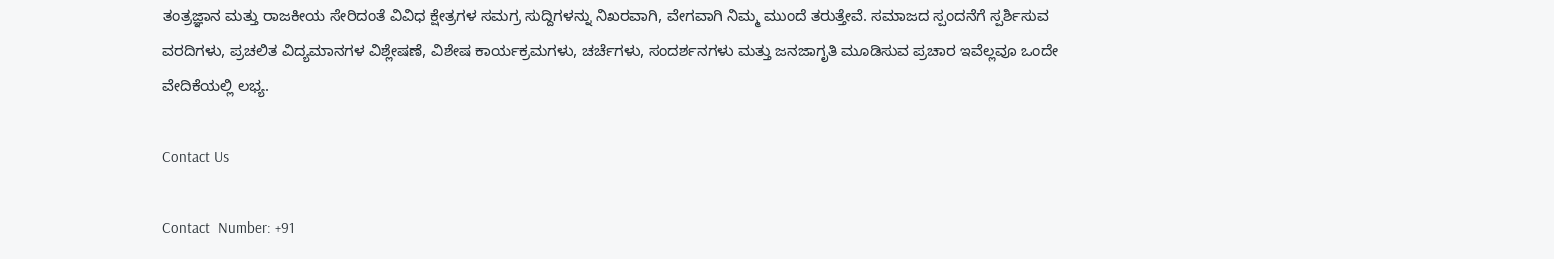ತಂತ್ರಜ್ಞಾನ ಮತ್ತು ರಾಜಕೀಯ ಸೇರಿದಂತೆ ವಿವಿಧ ಕ್ಷೇತ್ರಗಳ ಸಮಗ್ರ ಸುದ್ದಿಗಳನ್ನು ನಿಖರವಾಗಿ, ವೇಗವಾಗಿ ನಿಮ್ಮ ಮುಂದೆ ತರುತ್ತೇವೆ. ಸಮಾಜದ ಸ್ಪಂದನೆಗೆ ಸ್ಪರ್ಶಿಸುವ ವರದಿಗಳು, ಪ್ರಚಲಿತ ವಿದ್ಯಮಾನಗಳ ವಿಶ್ಲೇಷಣೆ, ವಿಶೇಷ ಕಾರ್ಯಕ್ರಮಗಳು, ಚರ್ಚೆಗಳು, ಸಂದರ್ಶನಗಳು ಮತ್ತು ಜನಜಾಗೃತಿ ಮೂಡಿಸುವ ಪ್ರಚಾರ ಇವೆಲ್ಲವೂ ಒಂದೇ ವೇದಿಕೆಯಲ್ಲಿ ಲಭ್ಯ.

Contact Us

Contact  Number: +91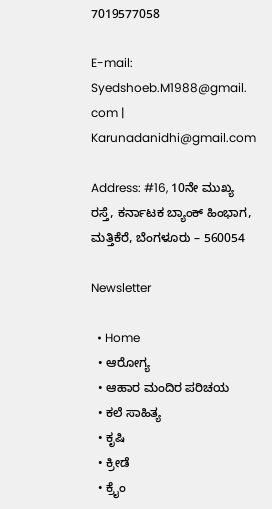7019577058

E-mail: Syedshoeb.M1988@gmail. com | Karunadanidhi@gmail.com

Address: #16, 10ನೇ ಮುಖ್ಯ ರಸ್ತೆ, ಕರ್ನಾಟಕ ಬ್ಯಾಂಕ್ ಹಿಂಭಾಗ, ಮತ್ತಿಕೆರೆ, ಬೆಂಗಳೂರು – 560054

Newsletter

  • Home
  • ಆರೋಗ್ಯ
  • ಆಹಾರ ಮಂದಿರ ಪರಿಚಯ
  • ಕಲೆ ಸಾಹಿತ್ಯ
  • ಕೃಷಿ
  • ಕ್ರೀಡೆ
  • ಕ್ರೈಂ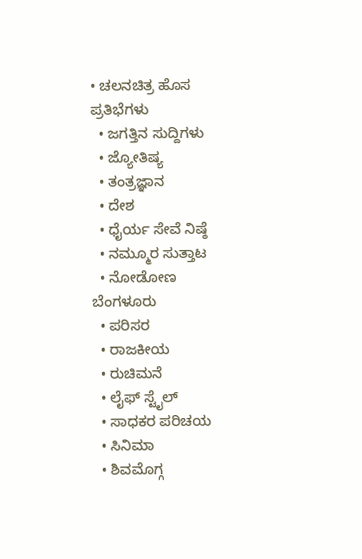• ಚಲನಚಿತ್ರ ಹೊಸ ಪ್ರತಿಭೆಗಳು
  • ಜಗತ್ತಿನ ಸುದ್ದಿಗಳು
  • ಜ್ಯೋತಿಷ್ಯ
  • ತಂತ್ರಜ್ಞಾನ
  • ದೇಶ
  • ಧೈರ್ಯ ಸೇವೆ ನಿಷ್ಠೆ
  • ನಮ್ಮೂರ ಸುತ್ತಾಟ
  • ನೋಡೋಣ ಬೆಂಗಳೂರು
  • ಪರಿಸರ
  • ರಾಜಕೀಯ
  • ರುಚಿಮನೆ
  • ಲೈಫ್ ಸ್ಟೈಲ್
  • ಸಾಧಕರ ಪರಿಚಯ
  • ಸಿನಿಮಾ
  • ಶಿವಮೊಗ್ಗ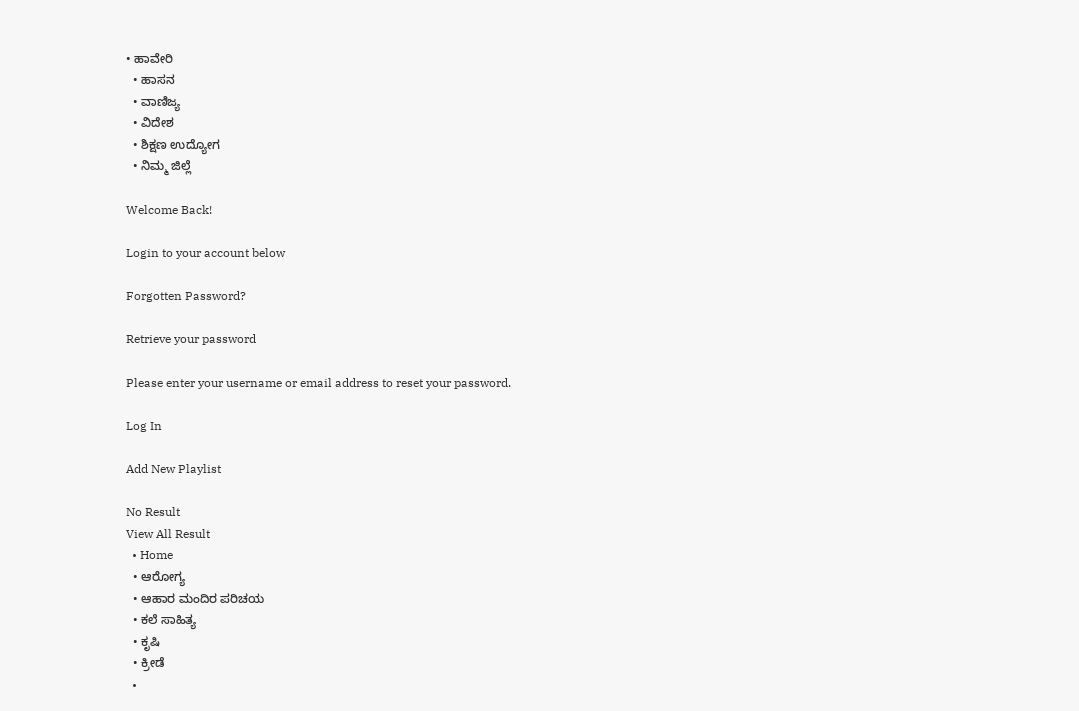• ಹಾವೇರಿ
  • ಹಾಸನ
  • ವಾಣಿಜ್ಯ
  • ವಿದೇಶ
  • ಶಿಕ್ಷಣ ಉದ್ಯೋಗ
  • ನಿಮ್ಮ ಜಿಲ್ಲೆ

Welcome Back!

Login to your account below

Forgotten Password?

Retrieve your password

Please enter your username or email address to reset your password.

Log In

Add New Playlist

No Result
View All Result
  • Home
  • ಆರೋಗ್ಯ
  • ಆಹಾರ ಮಂದಿರ ಪರಿಚಯ
  • ಕಲೆ ಸಾಹಿತ್ಯ
  • ಕೃಷಿ
  • ಕ್ರೀಡೆ
  •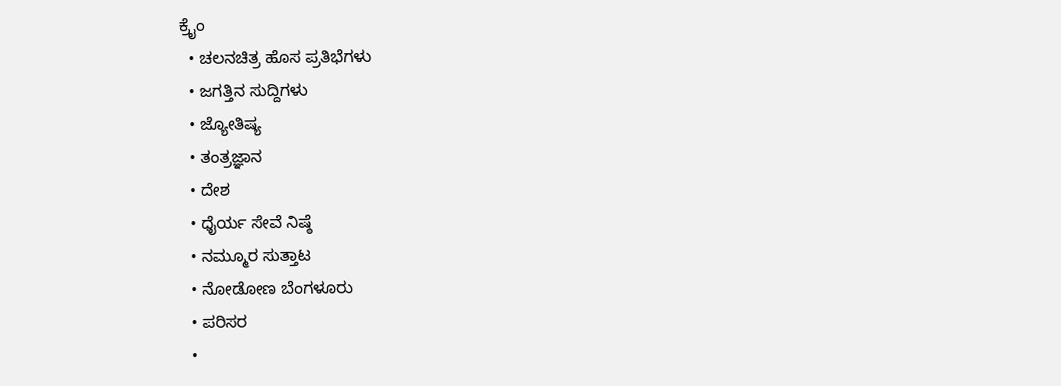ಕ್ರೈಂ
  • ಚಲನಚಿತ್ರ ಹೊಸ ಪ್ರತಿಭೆಗಳು
  • ಜಗತ್ತಿನ ಸುದ್ದಿಗಳು
  • ಜ್ಯೋತಿಷ್ಯ
  • ತಂತ್ರಜ್ಞಾನ
  • ದೇಶ
  • ಧೈರ್ಯ ಸೇವೆ ನಿಷ್ಠೆ
  • ನಮ್ಮೂರ ಸುತ್ತಾಟ
  • ನೋಡೋಣ ಬೆಂಗಳೂರು
  • ಪರಿಸರ
  •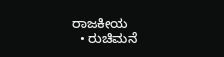ರಾಜಕೀಯ
  • ರುಚಿಮನೆ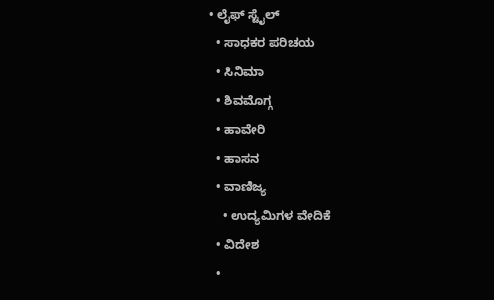• ಲೈಫ್ ಸ್ಟೈಲ್
  • ಸಾಧಕರ ಪರಿಚಯ
  • ಸಿನಿಮಾ
  • ಶಿವಮೊಗ್ಗ
  • ಹಾವೇರಿ
  • ಹಾಸನ
  • ವಾಣಿಜ್ಯ
    • ಉದ್ಯಮಿಗಳ ವೇದಿಕೆ
  • ವಿದೇಶ
  •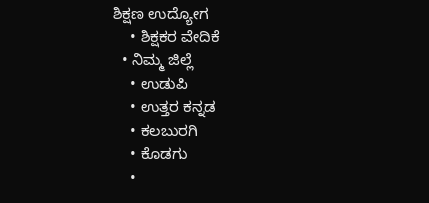ಶಿಕ್ಷಣ ಉದ್ಯೋಗ
    • ಶಿಕ್ಷಕರ ವೇದಿಕೆ
  • ನಿಮ್ಮ ಜಿಲ್ಲೆ
    • ಉಡುಪಿ
    • ಉತ್ತರ ಕನ್ನಡ
    • ಕಲಬುರಗಿ
    • ಕೊಡಗು
    •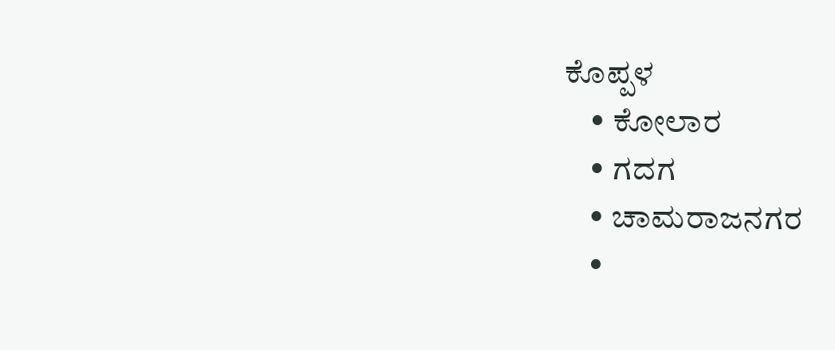ಕೊಪ್ಪಳ
    • ಕೋಲಾರ
    • ಗದಗ
    • ಚಾಮರಾಜನಗರ
    •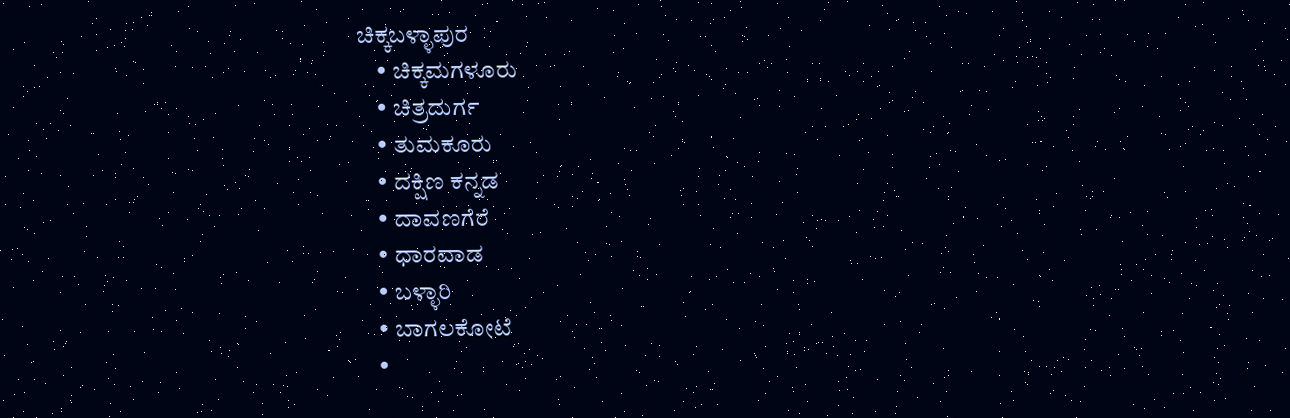ಚಿಕ್ಕಬಳ್ಳಾಪುರ
    • ಚಿಕ್ಕಮಗಳೂರು
    • ಚಿತ್ರದುರ್ಗ
    • ತುಮಕೂರು
    • ದಕ್ಷಿಣ ಕನ್ನಡ
    • ದಾವಣಗೆರೆ
    • ಧಾರವಾಡ
    • ಬಳ್ಳಾರಿ
    • ಬಾಗಲಕೋಟೆ
    •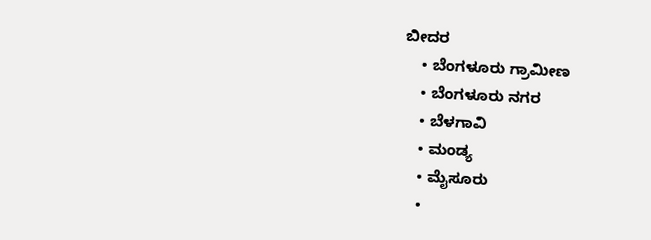ಬೀದರ
    • ಬೆಂಗಳೂರು ಗ್ರಾಮೀಣ
    • ಬೆಂಗಳೂರು ನಗರ
    • ಬೆಳಗಾವಿ
    • ಮಂಡ್ಯ
    • ಮೈಸೂರು
    •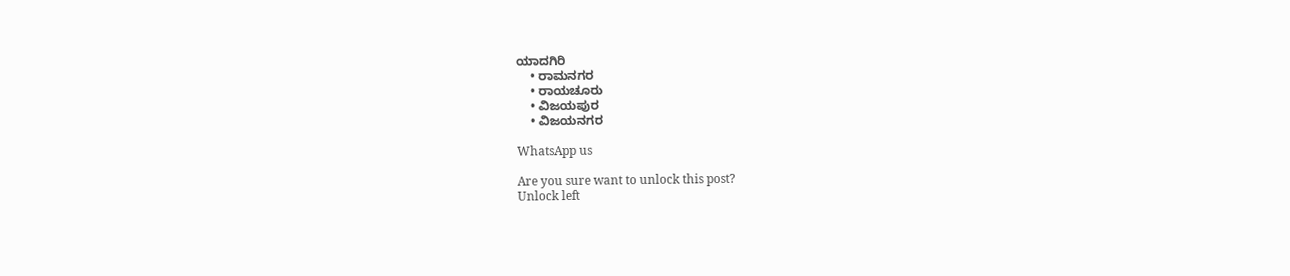ಯಾದಗಿರಿ
    • ರಾಮನಗರ
    • ರಾಯಚೂರು
    • ವಿಜಯಪುರ
    • ವಿಜಯನಗರ

WhatsApp us

Are you sure want to unlock this post?
Unlock left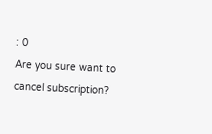: 0
Are you sure want to cancel subscription?